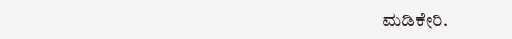ಮಡಿಕೇರಿ.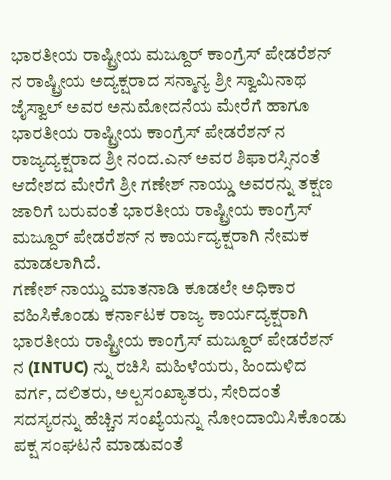ಭಾರತೀಯ ರಾಷ್ಟ್ರೀಯ ಮಜ್ದೂರ್ ಕಾಂಗ್ರೆಸ್ ಪೇಡರೆಶನ್ ನ ರಾಷ್ಟ್ರೀಯ ಅದ್ಯಕ್ಷರಾದ ಸನ್ಮಾನ್ಯ ಶ್ರೀ ಸ್ವಾಮಿನಾಥ ಜೈಸ್ವಾಲ್ ಅವರ ಅನುಮೋದನೆಯ ಮೇರೆಗೆ ಹಾಗೂ ಭಾರತೀಯ ರಾಷ್ಟ್ರೀಯ ಕಾಂಗ್ರೆಸ್ ಪೇಡರೆಶನ್ ನ ರಾಜ್ಯದ್ಯಕ್ಷರಾದ ಶ್ರೀ ನಂದ.ಎನ್ ಅವರ ಶಿಫಾರಸ್ಸಿನಂತೆ ಆದೇಶದ ಮೇರೆಗೆ ಶ್ರೀ ಗಣೇಶ್ ನಾಯ್ಡು ಅವರನ್ನು ತಕ್ಷಣ ಜಾರಿಗೆ ಬರುವಂತೆ ಭಾರತೀಯ ರಾಷ್ಟ್ರೀಯ ಕಾಂಗ್ರೆಸ್ ಮಜ್ದೂರ್ ಪೇಡರೆಶನ್ ನ ಕಾರ್ಯದ್ಯಕ್ಷರಾಗಿ ನೇಮಕ ಮಾಡಲಾಗಿದೆ.
ಗಣೇಶ್ ನಾಯ್ಡು ಮಾತನಾಡಿ ಕೂಡಲೇ ಅಧಿಕಾರ ವಹಿಸಿಕೊಂಡು ಕರ್ನಾಟಕ ರಾಜ್ಯ ಕಾರ್ಯದ್ಯಕ್ಷರಾಗಿ ಭಾರತೀಯ ರಾಷ್ಟ್ರೀಯ ಕಾಂಗ್ರೆಸ್ ಮಜ್ದೂರ್ ಪೇಡರೆಶನ್ ನ (INTUC) ನ್ನು ರಚಿಸಿ ಮಹಿಳೆಯರು, ಹಿಂದುಳಿದ ವರ್ಗ, ದಲಿತರು, ಅಲ್ಪಸಂಖ್ಯಾತರು, ಸೇರಿದಂತೆ ಸದಸ್ಯರನ್ನು ಹೆಚ್ಚಿನ ಸಂಖ್ಯೆಯನ್ನು ನೋಂದಾಯಿಸಿಕೊಂಡು ಪಕ್ಷ ಸಂಘಟನೆ ಮಾಡುವಂತೆ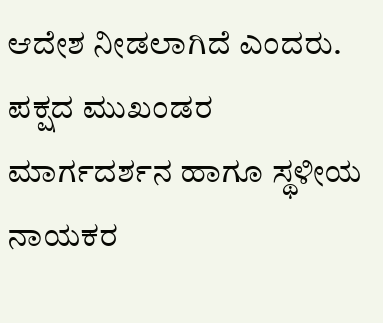ಆದೇಶ ನೀಡಲಾಗಿದೆ ಎಂದರು.
ಪಕ್ಷದ ಮುಖಂಡರ ಮಾರ್ಗದರ್ಶನ ಹಾಗೂ ಸ್ಥಳೀಯ ನಾಯಕರ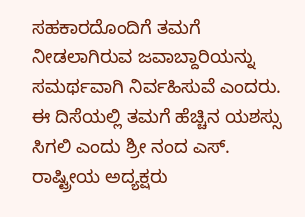ಸಹಕಾರದೊಂದಿಗೆ ತಮಗೆ ನೀಡಲಾಗಿರುವ ಜವಾಬ್ದಾರಿಯನ್ನು ಸಮರ್ಥವಾಗಿ ನಿರ್ವಹಿಸುವೆ ಎಂದರು.
ಈ ದಿಸೆಯಲ್ಲಿ ತಮಗೆ ಹೆಚ್ಚಿನ ಯಶಸ್ಸು ಸಿಗಲಿ ಎಂದು ಶ್ರೀ ನಂದ ಎಸ್. ರಾಷ್ಟ್ರೀಯ ಅದ್ಯಕ್ಷರು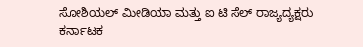ಸೋಶಿಯಲ್ ಮೀಡಿಯಾ ಮತ್ತು ಐ ಟಿ ಸೆಲ್ ರಾಜ್ಯದ್ಯಕ್ಷರು ಕರ್ನಾಟಕ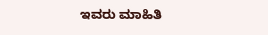ಇವರು ಮಾಹಿತಿ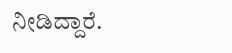ನೀಡಿದ್ದಾರೆ.